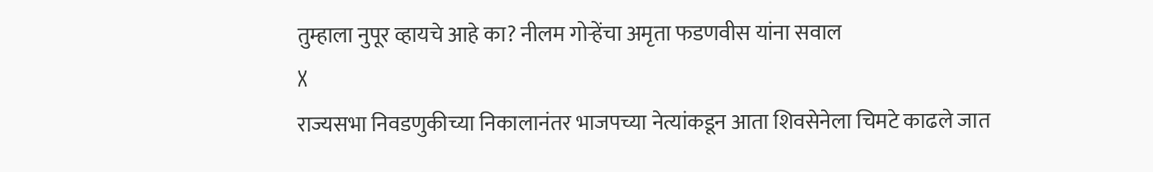तुम्हाला नुपूर व्हायचे आहे का? नीलम गोऱ्हेंचा अमृता फडणवीस यांना सवाल
X
राज्यसभा निवडणुकीच्या निकालानंतर भाजपच्या नेत्यांकडून आता शिवसेनेला चिमटे काढले जात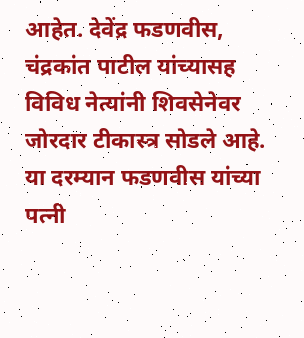आहेत. देवेंद्र फडणवीस, चंद्रकांत पाटील यांच्यासह विविध नेत्यांनी शिवसेनेवर जोरदार टीकास्त्र सोडले आहे. या दरम्यान फडणवीस यांच्या पत्नी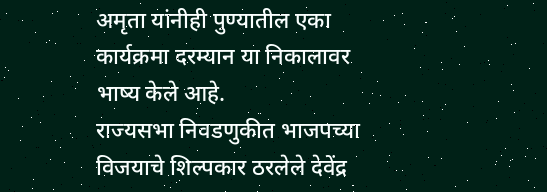अमृता यांनीही पुण्यातील एका कार्यक्रमा दरम्यान या निकालावर भाष्य केले आहे.
राज्यसभा निवडणुकीत भाजपच्या विजयाचे शिल्पकार ठरलेले देवेंद्र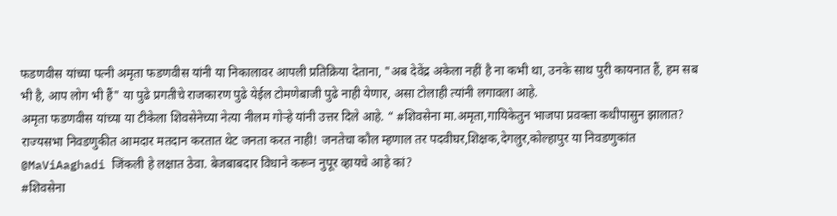फडणवीस यांच्या पत्नी अमृता फडणवीस यांनी या निकालावर आपली प्रतिक्रिया देताना, "अब देवेंद्र अकेला नहीं है ना कभी था, उनके साथ पुरी कायनात हैं, हम सब भी है, आप लोग भी हैं" या पुढे प्रगतीचे राजकारण पुढे येईल टोमणेबाजी पुढे नाही येणार, असा टोलाही त्यांनी लगावला आहे.
अमृता फडणवीस यांच्या या टीकेला शिवसेनेच्या नेत्या नीलम गोऱ्हे यांनी उत्तर दिले आहे. “ #शिवसेना मा.अमृता,गायिकेतुन भाजपा प्रवक्ता कधीपासुन झालात? राज्यसभा निवडणुकीत आमदार मतदान करतात थेट जनता करत नाही! जनतेचा कौल म्हणाल तर पदवीघर,शिक्षक,देगलुर,कोल्हापुर या निवडणुकांत
@MaViAaghadi जिंकली हे लक्षात ठेवा. बेजबाबदार विधाने करून नुपूर व्हायचे आहे कां?
#शिवसेना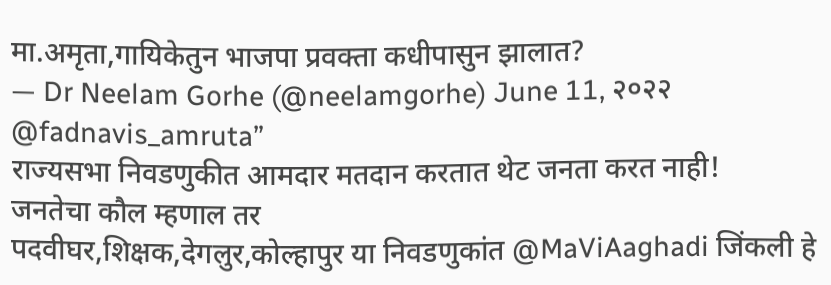मा.अमृता,गायिकेतुन भाजपा प्रवक्ता कधीपासुन झालात?
— Dr Neelam Gorhe (@neelamgorhe) June 11, २०२२ @fadnavis_amruta”
राज्यसभा निवडणुकीत आमदार मतदान करतात थेट जनता करत नाही!
जनतेचा कौल म्हणाल तर
पदवीघर,शिक्षक,देगलुर,कोल्हापुर या निवडणुकांत @MaViAaghadi जिंकली हे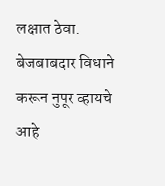लक्षात ठेवा.
बेजबाबदार विधाने करून नुपूर व्हायचे आहे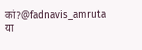कां?@fadnavis_amruta
या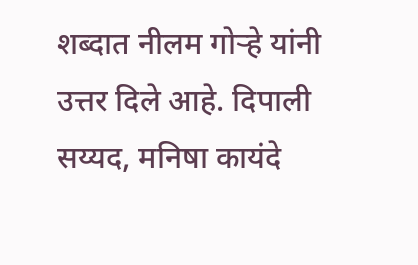शब्दात नीलम गोऱ्हे यांनी उत्तर दिले आहे. दिपाली सय्यद, मनिषा कायंदे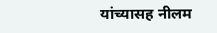यांच्यासह नीलम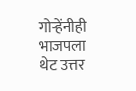गोऱ्हेंनीही भाजपला थेट उत्तर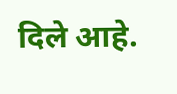दिले आहे.